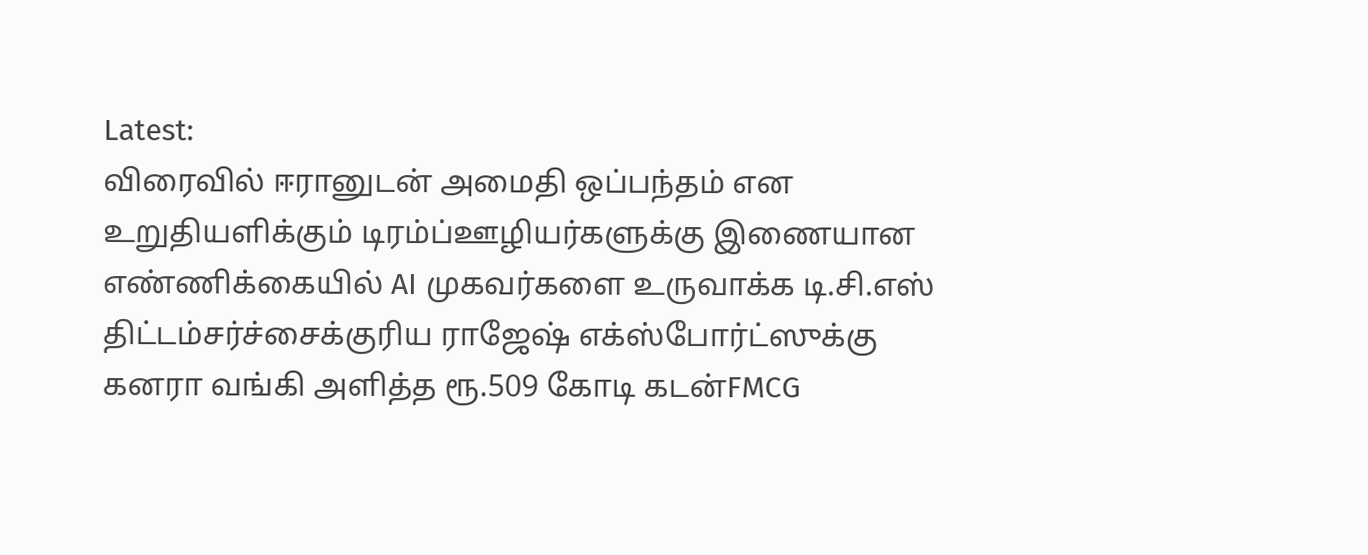Latest:
விரைவில் ஈரானுடன் அமைதி ஒப்பந்தம் என உறுதியளிக்கும் டிரம்ப்ஊழியர்களுக்கு இணையான எண்ணிக்கையில் AI முகவர்களை உருவாக்க டி.சி.எஸ் திட்டம்சர்ச்சைக்குரிய ராஜேஷ் எக்ஸ்போர்ட்ஸுக்கு கனரா வங்கி அளித்த ரூ.509 கோடி கடன்FMCG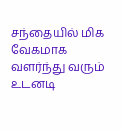சந்தையில் மிக வேகமாக வளர்ந்து வரும் உடனடி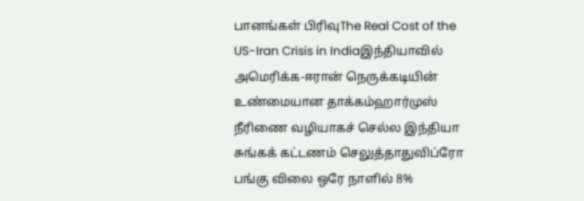பானங்கள் பிரிவுThe Real Cost of the US-Iran Crisis in Indiaஇந்தியாவில் அமெரிக்க-ஈரான் நெருக்கடியின் உண்மையான தாக்கம்ஹார்முஸ் நீரிணை வழியாகச் செல்ல இந்தியா சுங்கக் கட்டணம் செலுத்தாதுவிப்ரோ பங்கு விலை ஒரே நாளில் 8%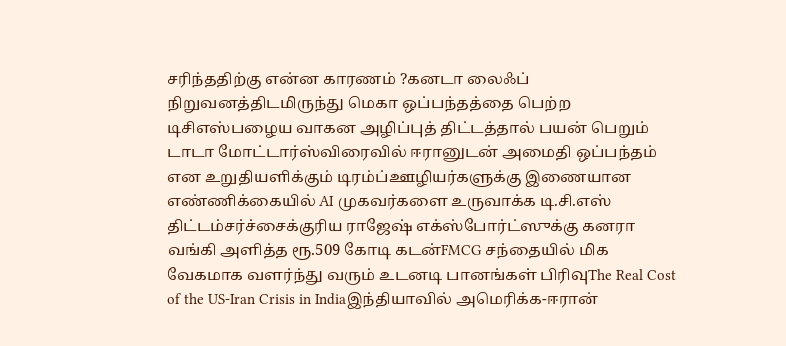சரிந்ததிற்கு என்ன காரணம் ?கனடா லைஃப் நிறுவனத்திடமிருந்து மெகா ஒப்பந்தத்தை பெற்ற டிசிஎஸ்பழைய வாகன அழிப்புத் திட்டத்தால் பயன் பெறும் டாடா மோட்டார்ஸ்விரைவில் ஈரானுடன் அமைதி ஒப்பந்தம் என உறுதியளிக்கும் டிரம்ப்ஊழியர்களுக்கு இணையான எண்ணிக்கையில் AI முகவர்களை உருவாக்க டி.சி.எஸ் திட்டம்சர்ச்சைக்குரிய ராஜேஷ் எக்ஸ்போர்ட்ஸுக்கு கனரா வங்கி அளித்த ரூ.509 கோடி கடன்FMCG சந்தையில் மிக வேகமாக வளர்ந்து வரும் உடனடி பானங்கள் பிரிவுThe Real Cost of the US-Iran Crisis in Indiaஇந்தியாவில் அமெரிக்க-ஈரான்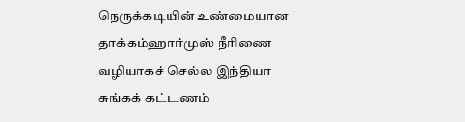நெருக்கடியின் உண்மையான தாக்கம்ஹார்முஸ் நீரிணை வழியாகச் செல்ல இந்தியா சுங்கக் கட்டணம்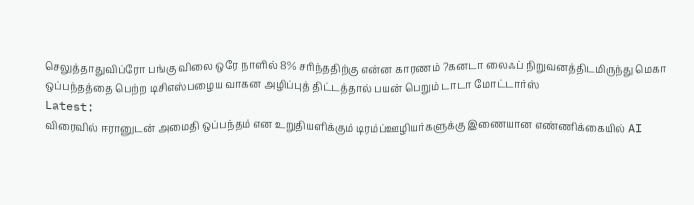செலுத்தாதுவிப்ரோ பங்கு விலை ஒரே நாளில் 8% சரிந்ததிற்கு என்ன காரணம் ?கனடா லைஃப் நிறுவனத்திடமிருந்து மெகா ஒப்பந்தத்தை பெற்ற டிசிஎஸ்பழைய வாகன அழிப்புத் திட்டத்தால் பயன் பெறும் டாடா மோட்டார்ஸ்
Latest:
விரைவில் ஈரானுடன் அமைதி ஒப்பந்தம் என உறுதியளிக்கும் டிரம்ப்ஊழியர்களுக்கு இணையான எண்ணிக்கையில் AI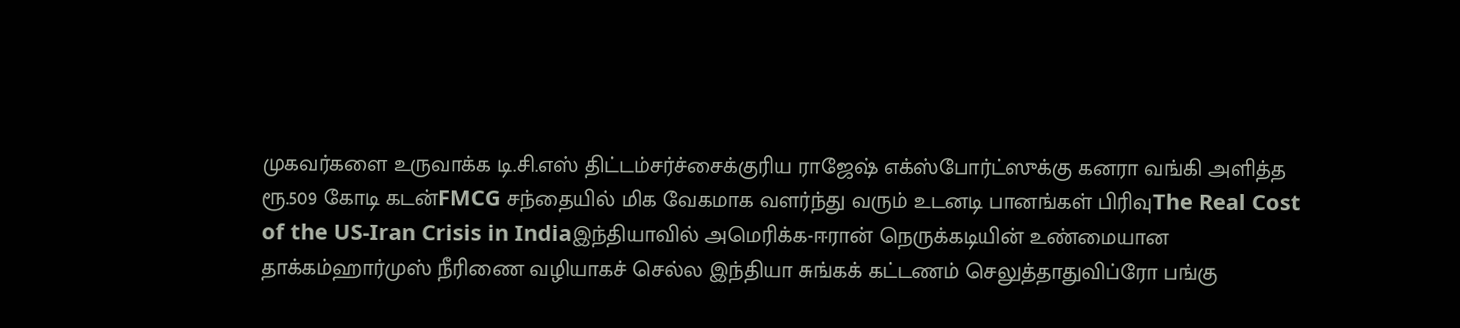முகவர்களை உருவாக்க டி.சி.எஸ் திட்டம்சர்ச்சைக்குரிய ராஜேஷ் எக்ஸ்போர்ட்ஸுக்கு கனரா வங்கி அளித்த ரூ.509 கோடி கடன்FMCG சந்தையில் மிக வேகமாக வளர்ந்து வரும் உடனடி பானங்கள் பிரிவுThe Real Cost of the US-Iran Crisis in Indiaஇந்தியாவில் அமெரிக்க-ஈரான் நெருக்கடியின் உண்மையான தாக்கம்ஹார்முஸ் நீரிணை வழியாகச் செல்ல இந்தியா சுங்கக் கட்டணம் செலுத்தாதுவிப்ரோ பங்கு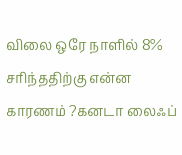விலை ஒரே நாளில் 8% சரிந்ததிற்கு என்ன காரணம் ?கனடா லைஃப்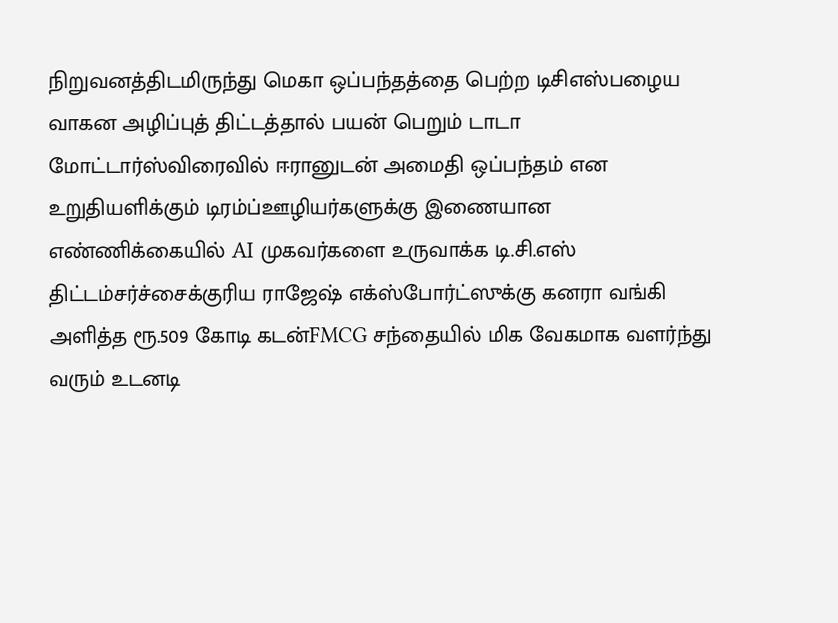நிறுவனத்திடமிருந்து மெகா ஒப்பந்தத்தை பெற்ற டிசிஎஸ்பழைய வாகன அழிப்புத் திட்டத்தால் பயன் பெறும் டாடா மோட்டார்ஸ்விரைவில் ஈரானுடன் அமைதி ஒப்பந்தம் என உறுதியளிக்கும் டிரம்ப்ஊழியர்களுக்கு இணையான எண்ணிக்கையில் AI முகவர்களை உருவாக்க டி.சி.எஸ் திட்டம்சர்ச்சைக்குரிய ராஜேஷ் எக்ஸ்போர்ட்ஸுக்கு கனரா வங்கி அளித்த ரூ.509 கோடி கடன்FMCG சந்தையில் மிக வேகமாக வளர்ந்து வரும் உடனடி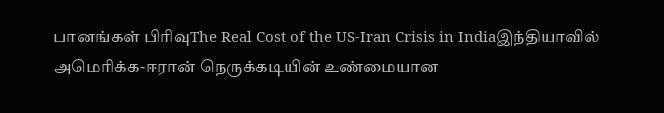பானங்கள் பிரிவுThe Real Cost of the US-Iran Crisis in Indiaஇந்தியாவில் அமெரிக்க-ஈரான் நெருக்கடியின் உண்மையான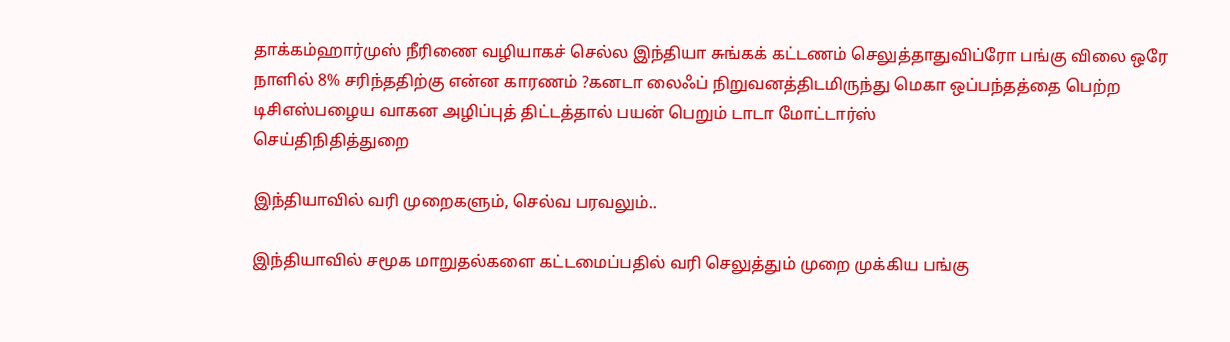தாக்கம்ஹார்முஸ் நீரிணை வழியாகச் செல்ல இந்தியா சுங்கக் கட்டணம் செலுத்தாதுவிப்ரோ பங்கு விலை ஒரே நாளில் 8% சரிந்ததிற்கு என்ன காரணம் ?கனடா லைஃப் நிறுவனத்திடமிருந்து மெகா ஒப்பந்தத்தை பெற்ற டிசிஎஸ்பழைய வாகன அழிப்புத் திட்டத்தால் பயன் பெறும் டாடா மோட்டார்ஸ்
செய்திநிதித்துறை

இந்தியாவில் வரி முறைகளும், செல்வ பரவலும்..

இந்தியாவில் சமூக மாறுதல்களை கட்டமைப்பதில் வரி செலுத்தும் முறை முக்கிய பங்கு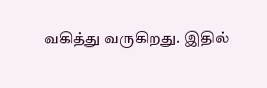வகித்து வருகிறது. இதில்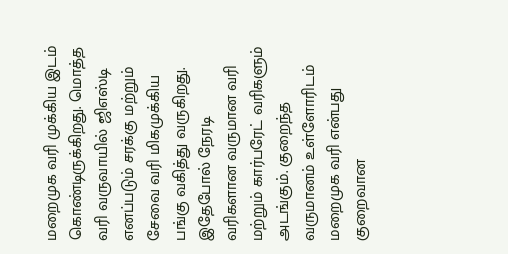மறைமுக வரி முக்கிய இடம் கொண்டிருக்கிறது. மொத்த வரி வருவாயில் ஜிஎஸ்டி எனப்படும் சரக்கு மற்றும் சேவை வரி மிகமுக்கிய பங்கு வகித்து வருகிறது. இதேபோல் நேரடி வரிகளான வருமான வரி மற்றும் கார்பரேட் வரிகளும் அடங்கும். குறைந்த வருமானம் உள்ளோரிடம் மறைமுக வரி என்பது குறைவான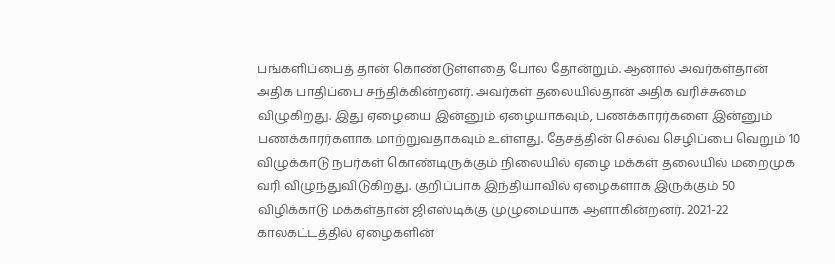பங்களிப்பைத் தான் கொண்டுள்ளதை போல தோன்றும். ஆனால் அவர்கள்தான் அதிக பாதிப்பை சந்திக்கின்றனர். அவர்கள் தலையில்தான் அதிக வரிச்சுமை விழுகிறது. இது ஏழையை இன்னும் ஏழையாகவும், பணக்காரர்களை இன்னும் பணக்காரர்களாக மாற்றுவதாகவும் உள்ளது. தேசத்தின் செல்வ செழிப்பை வெறும் 10 விழுக்காடு நபர்கள் கொண்டிருக்கும் நிலையில் ஏழை மக்கள் தலையில் மறைமுக வரி விழுந்துவிடுகிறது. குறிப்பாக இந்தியாவில் ஏழைகளாக இருக்கும் 50 விழிக்காடு மக்கள்தான் ஜிஎஸ்டிக்கு முழுமையாக ஆளாகின்றனர். 2021-22 காலகட்டத்தில் ஏழைகளின்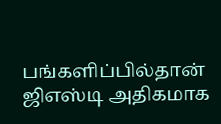பங்களிப்பில்தான் ஜிஎஸ்டி அதிகமாக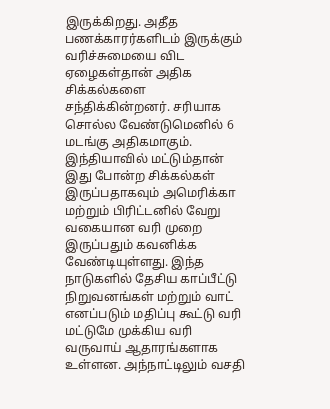இருக்கிறது. அதீத பணக்காரர்களிடம் இருக்கும் வரிச்சுமையை விட ஏழைகள்தான் அதிக சிக்கல்களை சந்திக்கின்றனர். சரியாக சொல்ல வேண்டுமெனில் 6 மடங்கு அதிகமாகும். இந்தியாவில் மட்டும்தான் இது போன்ற சிக்கல்கள் இருப்பதாகவும் அமெரிக்கா மற்றும் பிரிட்டனில் வேறு வகையான வரி முறை இருப்பதும் கவனிக்க வேண்டியுள்ளது. இந்த நாடுகளில் தேசிய காப்பீட்டு நிறுவனங்கள் மற்றும் வாட் எனப்படும் மதிப்பு கூட்டு வரி மட்டுமே முக்கிய வரி வருவாய் ஆதாரங்களாக உள்ளன. அந்நாட்டிலும் வசதி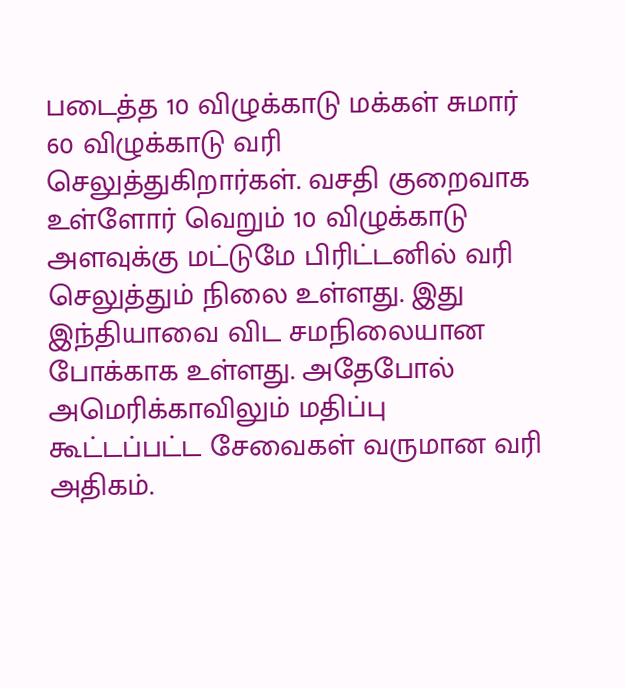படைத்த 10 விழுக்காடு மக்கள் சுமார் 60 விழுக்காடு வரி செலுத்துகிறார்கள். வசதி குறைவாக உள்ளோர் வெறும் 10 விழுக்காடு அளவுக்கு மட்டுமே பிரிட்டனில் வரி செலுத்தும் நிலை உள்ளது. இது இந்தியாவை விட சமநிலையான போக்காக உள்ளது. அதேபோல் அமெரிக்காவிலும் மதிப்பு கூட்டப்பட்ட சேவைகள் வருமான வரி அதிகம்.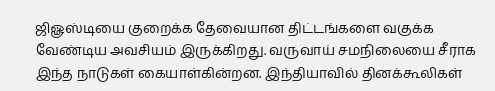ஜிௐஸ்டியை குறைக்க தேவையான திட்டங்களை வகுக்க வேண்டிய அவசியம் இருக்கிறது. வருவாய் சமநிலையை சீராக இந்த நாடுகள் கையாள்கின்றன. இந்தியாவில் தினக்கூலிகள்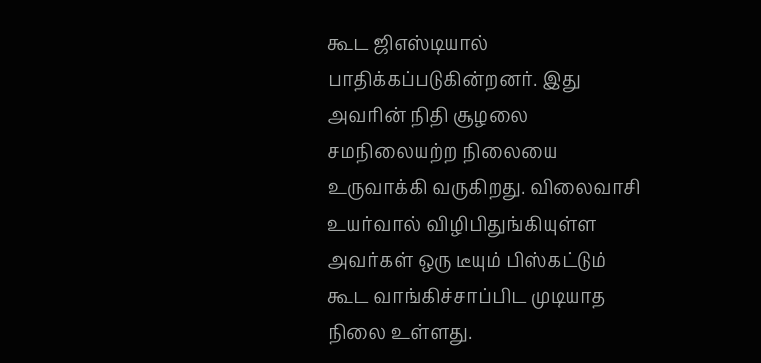கூட ஜிஎஸ்டியால் பாதிக்கப்படுகின்றனர். இது அவரின் நிதி சூழலை சமநிலையற்ற நிலையை உருவாக்கி வருகிறது. விலைவாசி உயர்வால் விழிபிதுங்கியுள்ள அவர்கள் ஒரு டீயும் பிஸ்கட்டும் கூட வாங்கிச்சாப்பிட முடியாத நிலை உள்ளது.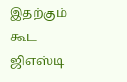இதற்கும் கூட ஜிஎஸ்டி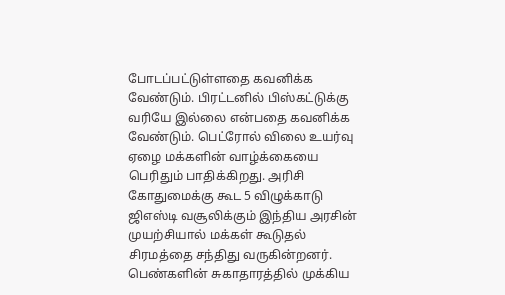போடப்பட்டுள்ளதை கவனிக்க வேண்டும். பிரட்டனில் பிஸ்கட்டுக்கு வரியே இல்லை என்பதை கவனிக்க வேண்டும். பெட்ரோல் விலை உயர்வு ஏழை மக்களின் வாழ்க்கையை பெரிதும் பாதிக்கிறது. அரிசி கோதுமைக்கு கூட 5 விழுக்காடு ஜிஎஸ்டி வசூலிக்கும் இந்திய அரசின் முயற்சியால் மக்கள் கூடுதல் சிரமத்தை சந்திது வருகின்றனர்.
பெண்களின் சுகாதாரத்தில் முக்கிய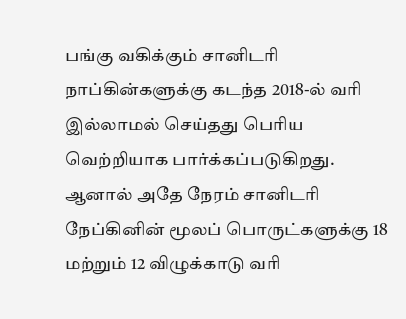பங்கு வகிக்கும் சானிடரி நாப்கின்களுக்கு கடந்த 2018-ல் வரி இல்லாமல் செய்தது பெரிய வெற்றியாக பார்க்கப்படுகிறது. ஆனால் அதே நேரம் சானிடரி நேப்கினின் மூலப் பொருட்களுக்கு 18 மற்றும் 12 விழுக்காடு வரி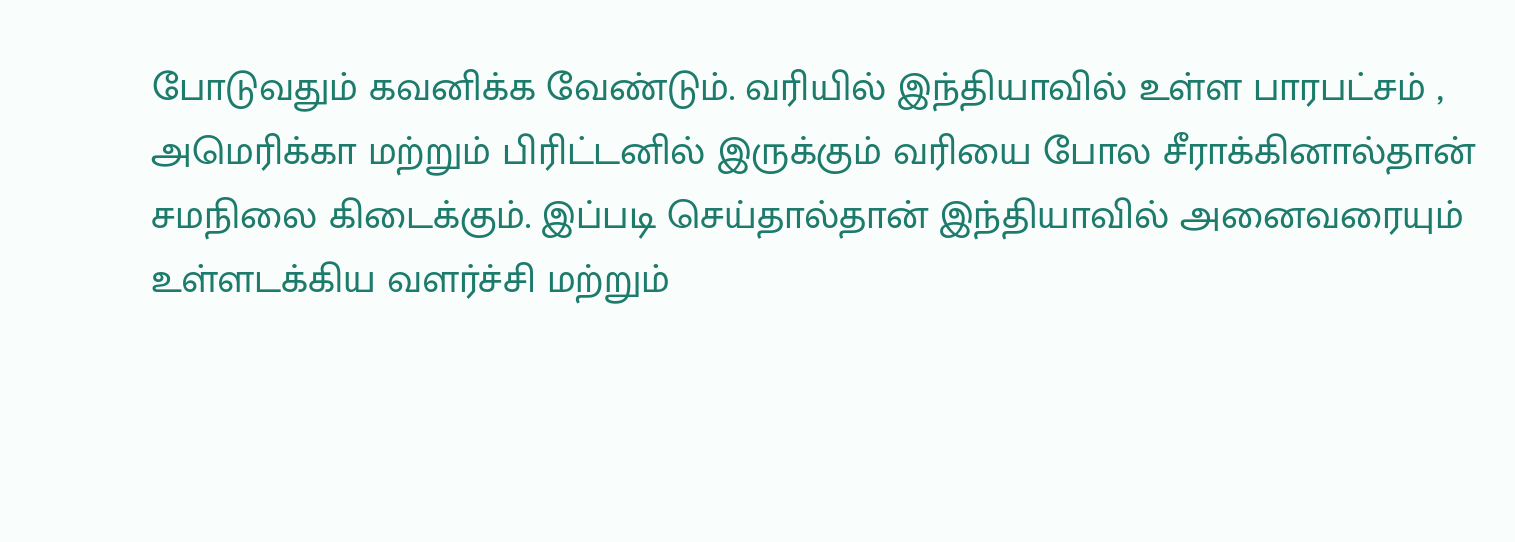போடுவதும் கவனிக்க வேண்டும். வரியில் இந்தியாவில் உள்ள பாரபட்சம் , அமெரிக்கா மற்றும் பிரிட்டனில் இருக்கும் வரியை போல சீராக்கினால்தான் சமநிலை கிடைக்கும். இப்படி செய்தால்தான் இந்தியாவில் அனைவரையும் உள்ளடக்கிய வளர்ச்சி மற்றும்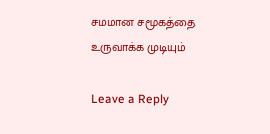சமமான சமூகத்தை உருவாக்க முடியும்

Leave a Reply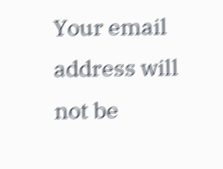Your email address will not be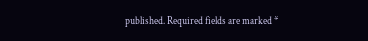published. Required fields are marked *